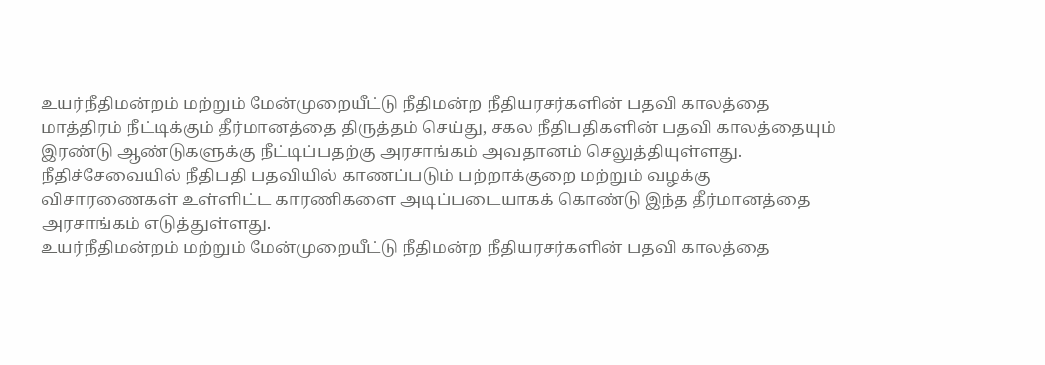உயர்நீதிமன்றம் மற்றும் மேன்முறையீட்டு நீதிமன்ற நீதியரசர்களின் பதவி காலத்தை மாத்திரம் நீட்டிக்கும் தீர்மானத்தை திருத்தம் செய்து, சகல நீதிபதிகளின் பதவி காலத்தையும் இரண்டு ஆண்டுகளுக்கு நீட்டிப்பதற்கு அரசாங்கம் அவதானம் செலுத்தியுள்ளது.
நீதிச்சேவையில் நீதிபதி பதவியில் காணப்படும் பற்றாக்குறை மற்றும் வழக்கு விசாரணைகள் உள்ளிட்ட காரணிகளை அடிப்படையாகக் கொண்டு இந்த தீர்மானத்தை அரசாங்கம் எடுத்துள்ளது.
உயர்நீதிமன்றம் மற்றும் மேன்முறையீட்டு நீதிமன்ற நீதியரசர்களின் பதவி காலத்தை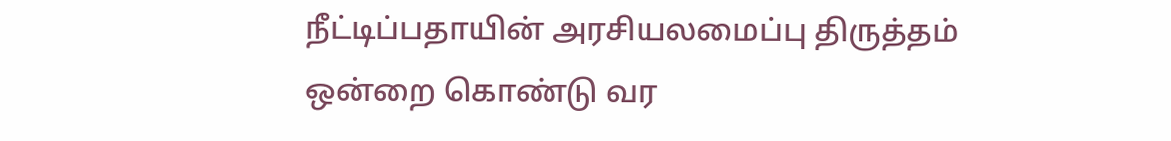நீட்டிப்பதாயின் அரசியலமைப்பு திருத்தம் ஒன்றை கொண்டு வர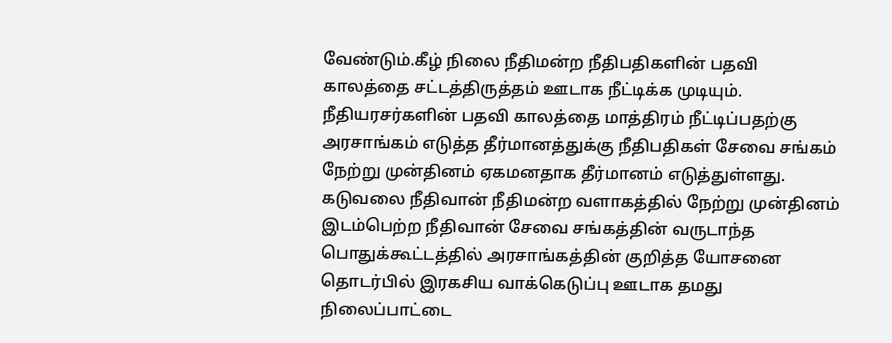வேண்டும்.கீழ் நிலை நீதிமன்ற நீதிபதிகளின் பதவி காலத்தை சட்டத்திருத்தம் ஊடாக நீட்டிக்க முடியும்.
நீதியரசர்களின் பதவி காலத்தை மாத்திரம் நீட்டிப்பதற்கு அரசாங்கம் எடுத்த தீர்மானத்துக்கு நீதிபதிகள் சேவை சங்கம் நேற்று முன்தினம் ஏகமனதாக தீர்மானம் எடுத்துள்ளது.
கடுவலை நீதிவான் நீதிமன்ற வளாகத்தில் நேற்று முன்தினம் இடம்பெற்ற நீதிவான் சேவை சங்கத்தின் வருடாந்த பொதுக்கூட்டத்தில் அரசாங்கத்தின் குறித்த யோசனை தொடர்பில் இரகசிய வாக்கெடுப்பு ஊடாக தமது நிலைப்பாட்டை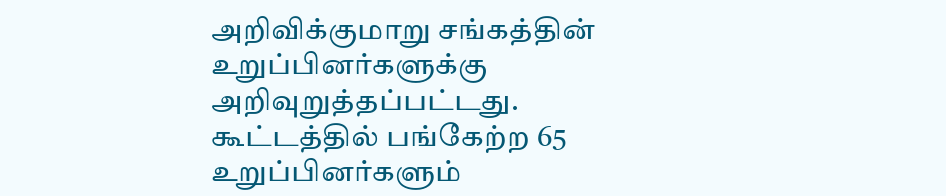அறிவிக்குமாறு சங்கத்தின் உறுப்பினர்களுக்கு அறிவுறுத்தப்பட்டது. கூட்டத்தில் பங்கேற்ற 65 உறுப்பினர்களும்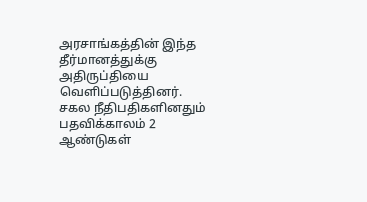அரசாங்கத்தின் இந்த தீர்மானத்துக்கு அதிருப்தியை வெளிப்படுத்தினர்.
சகல நீதிபதிகளினதும் பதவிக்காலம் 2 ஆண்டுகள்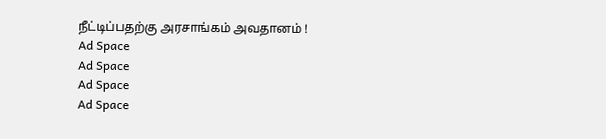நீட்டிப்பதற்கு அரசாங்கம் அவதானம் !
Ad Space
Ad Space
Ad Space
Ad Space